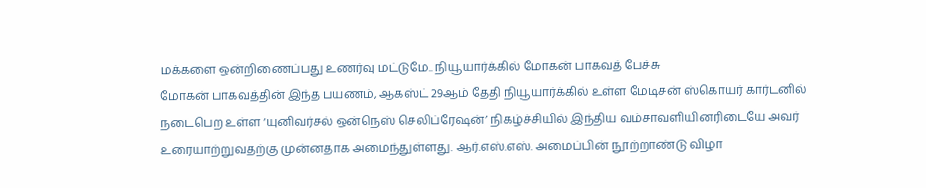மக்களை ஒன்றிணைப்பது உணர்வு மட்டுமே.. நியூயார்க்கில் மோகன் பாகவத் பேச்சு
மோகன் பாகவத்தின் இந்த பயணம், ஆகஸ்ட் 29ஆம் தேதி நியூயார்க்கில் உள்ள மேடிசன் ஸ்கொயர் கார்டனில் நடைபெற உள்ள ‘யுனிவர்சல் ஒன்நெஸ் செலிப்ரேஷன்’ நிகழ்ச்சியில் இந்திய வம்சாவளியினரிடையே அவர் உரையாற்றுவதற்கு முன்னதாக அமைந்துள்ளது. ஆர்.எஸ்.எஸ். அமைப்பின் நூற்றாண்டு விழா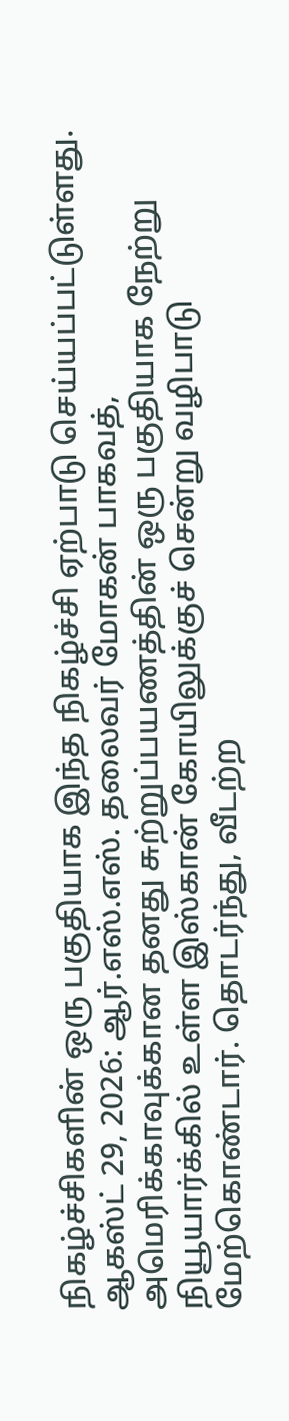நிகழ்ச்சிகளின் ஒரு பகுதியாக இந்த நிகழ்ச்சி ஏற்பாடு செய்யப்பட்டுள்ளது.
ஆகஸ்ட் 29, 2026: ஆர்.எஸ்.எஸ். தலைவர் மோகன் பாகவத், அமெரிக்காவுக்கான தனது சுற்றுப்பயணத்தின் ஒரு பகுதியாக நேற்று நியூயார்க்கில் உள்ள இஸ்கான் கோயிலுக்குச் சென்று வழிபாடு மேற்கொண்டார். தொடர்ந்து, வீடற்ற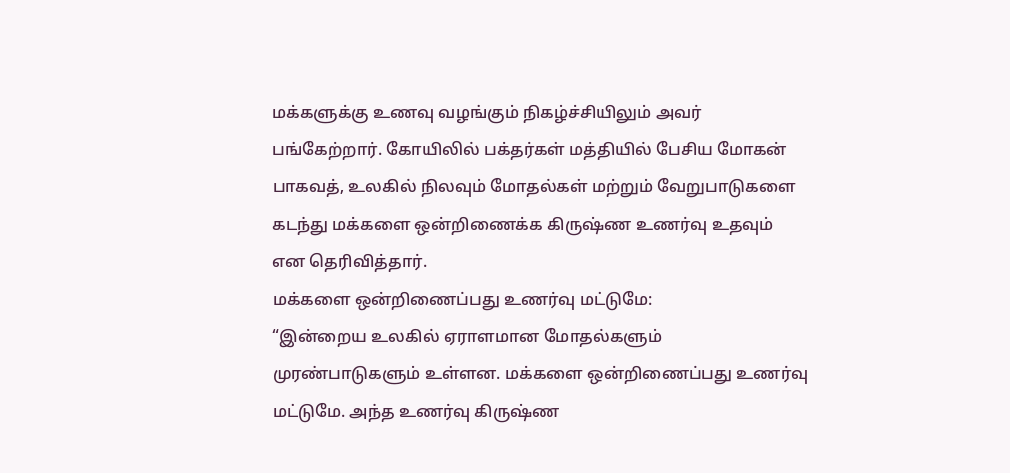மக்களுக்கு உணவு வழங்கும் நிகழ்ச்சியிலும் அவர் பங்கேற்றார். கோயிலில் பக்தர்கள் மத்தியில் பேசிய மோகன் பாகவத், உலகில் நிலவும் மோதல்கள் மற்றும் வேறுபாடுகளை கடந்து மக்களை ஒன்றிணைக்க கிருஷ்ண உணர்வு உதவும் என தெரிவித்தார்.
மக்களை ஒன்றிணைப்பது உணர்வு மட்டுமே:
“இன்றைய உலகில் ஏராளமான மோதல்களும் முரண்பாடுகளும் உள்ளன. மக்களை ஒன்றிணைப்பது உணர்வு மட்டுமே. அந்த உணர்வு கிருஷ்ண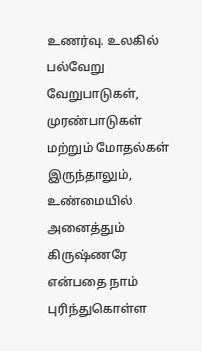உணர்வு. உலகில் பல்வேறு வேறுபாடுகள், முரண்பாடுகள் மற்றும் மோதல்கள் இருந்தாலும், உண்மையில் அனைத்தும் கிருஷ்ணரே என்பதை நாம் புரிந்துகொள்ள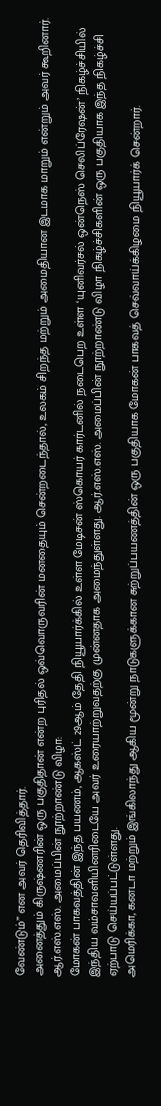வேண்டும்” என அவர் தெரிவித்தார்.
அனைத்தும் கிருஷ்ணரின் ஒரு பகுதிதான் என்ற புரிதல் ஒவ்வொருவரின் மனதையும் சென்றடைந்தால், உலகம் சிறந்த மற்றும் அமைதியான இடமாக மாறும் என்றும் அவர் கூறினார்.
ஆர்.எஸ்.எஸ். அமைப்பின் நூற்றாண்டு விழா:
மோகன் பாகவத்தின் இந்த பயணம், ஆகஸ்ட் 29ஆம் தேதி நியூயார்க்கில் உள்ள மேடிசன் ஸ்கொயர் கார்டனில் நடைபெற உள்ள ‘யுனிவர்சல் ஒன்நெஸ் செலிப்ரேஷன்’ நிகழ்ச்சியில் இந்திய வம்சாவளியினரிடையே அவர் உரையாற்றுவதற்கு முன்னதாக அமைந்துள்ளது. ஆர்.எஸ்.எஸ். அமைப்பின் நூற்றாண்டு விழா நிகழ்ச்சிகளின் ஒரு பகுதியாக இந்த நிகழ்ச்சி ஏற்பாடு செய்யப்பட்டுள்ளது.
அமெரிக்கா, கனடா மற்றும் இங்கிலாந்து ஆகிய மூன்று நாடுகளுக்கான சுற்றுப்பயணத்தின் ஒரு பகுதியாக மோகன் பாகவத் செவ்வாய்க்கிழமை நியூயார்க் சென்றார்.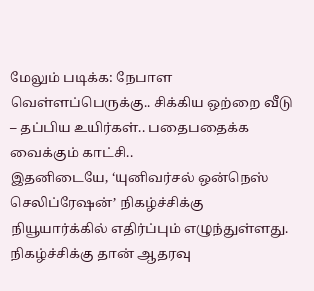மேலும் படிக்க: நேபாள வெள்ளப்பெருக்கு.. சிக்கிய ஒற்றை வீடு – தப்பிய உயிர்கள்.. பதைபதைக்க வைக்கும் காட்சி..
இதனிடையே, ‘யுனிவர்சல் ஒன்நெஸ் செலிப்ரேஷன்’ நிகழ்ச்சிக்கு நியூயார்க்கில் எதிர்ப்பும் எழுந்துள்ளது. நிகழ்ச்சிக்கு தான் ஆதரவு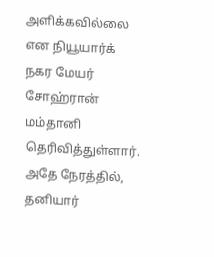அளிக்கவில்லை என நியூயார்க் நகர மேயர் சோஹ்ரான் மம்தானி தெரிவித்துள்ளார். அதே நேரத்தில், தனியார்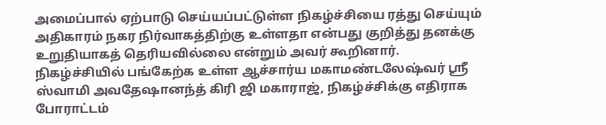அமைப்பால் ஏற்பாடு செய்யப்பட்டுள்ள நிகழ்ச்சியை ரத்து செய்யும் அதிகாரம் நகர நிர்வாகத்திற்கு உள்ளதா என்பது குறித்து தனக்கு உறுதியாகத் தெரியவில்லை என்றும் அவர் கூறினார்.
நிகழ்ச்சியில் பங்கேற்க உள்ள ஆச்சார்ய மகாமண்டலேஷ்வர் ஸ்ரீ ஸ்வாமி அவதேஷானந்த் கிரி ஜி மகாராஜ், நிகழ்ச்சிக்கு எதிராக போராட்டம்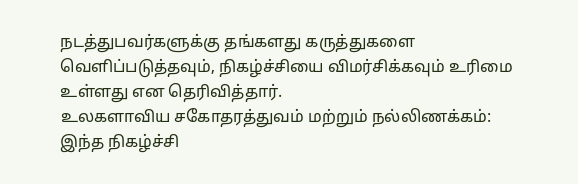நடத்துபவர்களுக்கு தங்களது கருத்துகளை வெளிப்படுத்தவும், நிகழ்ச்சியை விமர்சிக்கவும் உரிமை உள்ளது என தெரிவித்தார்.
உலகளாவிய சகோதரத்துவம் மற்றும் நல்லிணக்கம்:
இந்த நிகழ்ச்சி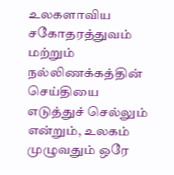உலகளாவிய சகோதரத்துவம் மற்றும் நல்லிணக்கத்தின் செய்தியை எடுத்துச் செல்லும் என்றும், உலகம் முழுவதும் ஒரே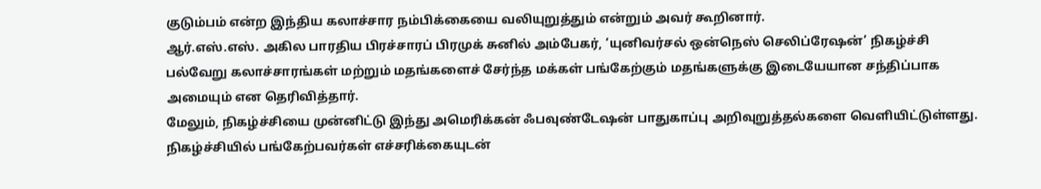குடும்பம் என்ற இந்திய கலாச்சார நம்பிக்கையை வலியுறுத்தும் என்றும் அவர் கூறினார்.
ஆர்.எஸ்.எஸ். அகில பாரதிய பிரச்சாரப் பிரமுக் சுனில் அம்பேகர், ‘யுனிவர்சல் ஒன்நெஸ் செலிப்ரேஷன்’ நிகழ்ச்சி பல்வேறு கலாச்சாரங்கள் மற்றும் மதங்களைச் சேர்ந்த மக்கள் பங்கேற்கும் மதங்களுக்கு இடையேயான சந்திப்பாக அமையும் என தெரிவித்தார்.
மேலும், நிகழ்ச்சியை முன்னிட்டு இந்து அமெரிக்கன் ஃபவுண்டேஷன் பாதுகாப்பு அறிவுறுத்தல்களை வெளியிட்டுள்ளது. நிகழ்ச்சியில் பங்கேற்பவர்கள் எச்சரிக்கையுடன்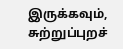இருக்கவும், சுற்றுப்புறச்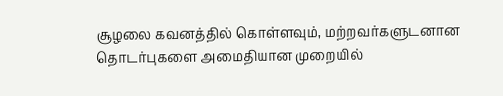சூழலை கவனத்தில் கொள்ளவும், மற்றவர்களுடனான தொடர்புகளை அமைதியான முறையில்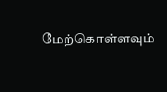மேற்கொள்ளவும்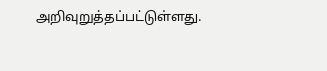அறிவுறுத்தப்பட்டுள்ளது.